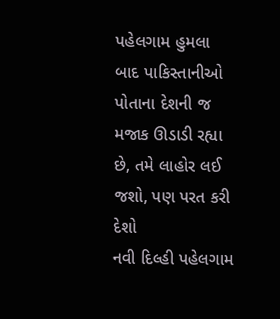પહેલગામ હુમલા બાદ પાકિસ્તાનીઓ પોતાના દેશની જ મજાક ઊડાડી રહ્યા છે, તમે લાહોર લઈ જશો, પણ પરત કરી દેશો
નવી દિલ્હી પહેલગામ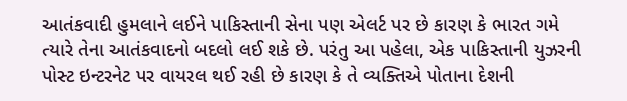આતંકવાદી હુમલાને લઈને પાકિસ્તાની સેના પણ એલર્ટ પર છે કારણ કે ભારત ગમે ત્યારે તેના આતંકવાદનો બદલો લઈ શકે છે. પરંતુ આ પહેલા, એક પાકિસ્તાની યુઝરની પોસ્ટ ઇન્ટરનેટ પર વાયરલ થઈ રહી છે કારણ કે તે વ્યક્તિએ પોતાના દેશની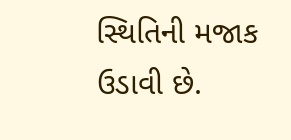સ્થિતિની મજાક ઉડાવી છે.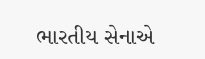ભારતીય સેનાએ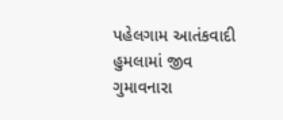પહેલગામ આતંકવાદી હુમલામાં જીવ ગુમાવનારા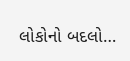લોકોનો બદલો…